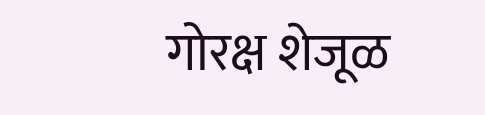गोरक्ष शेजूळ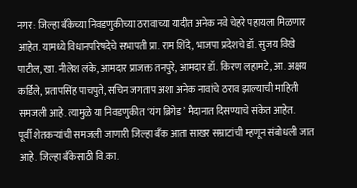नगर: जिल्हा बँकेच्या निवडणुकीच्या ठरावाच्या यादीत अनेक नवे चेहरे पहायला मिळणार आहेत. यामध्ये विधानपरिषदेचे सभापती प्रा. राम शिंदे, भाजपा प्रदेशचे डॉ. सुजय विखे पाटील, खा. नीलेश लंके, आमदार प्राजक्त तनपुरे, आमदार डॉ. किरण लहामटे, आ. अक्षय कर्डिले, प्रतापसिंह पाचपुते, सचिन जगताप अशा अनेक नावांचे ठराव झाल्याची माहिती समजली आहे. त्यामुळे या निवडणुकीत ‘यंग ब्रिगेड’ मैदानात दिसण्याचे संकेत आहेत.
पूर्वी शेतकऱ्यांची समजली जाणारी जिल्हा बँक आता साखर सम्राटांची म्हणून संबोधली जात आहे. जिल्हा बँकेसाठी वि.का.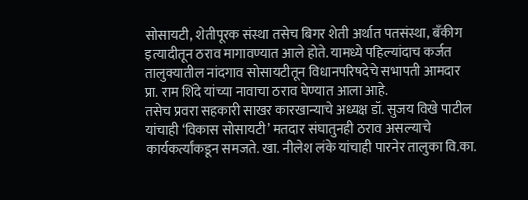सोसायटी, शेतीपूरक संस्था तसेच बिगर शेती अर्थात पतसंस्था, बँकीग इत्यादीतून ठराव मागावण्यात आले होते. यामध्ये पहिल्यांदाच कर्जत तालुक्यातील नांदगाव सोसायटीतून विधानपरिषदेचे सभापती आमदार प्रा. राम शिंदे यांच्या नावाचा ठराव घेण्यात आला आहे.
तसेच प्रवरा सहकारी साखर कारखान्याचे अध्यक्ष डॉ. सुजय विखे पाटील यांचाही ‘विकास सोसायटी’ मतदार संघातुनही ठराव असल्याचे कार्यकर्त्यांकडून समजते. खा. नीलेश लंके यांचाही पारनेर तालुका वि.का.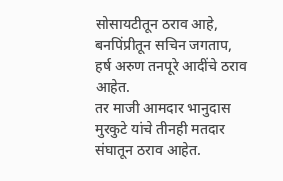सोसायटीतून ठराव आहे, बनपिंप्रीतून सचिन जगताप, हर्ष अरुण तनपूरे आदींचे ठराव आहेत.
तर माजी आमदार भानुदास मुरकुटे यांचे तीनही मतदार संघातून ठराव आहेत.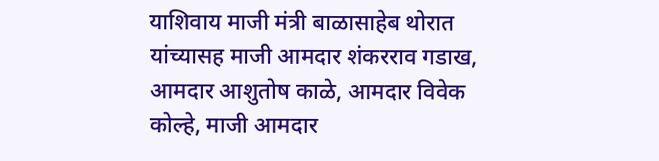याशिवाय माजी मंत्री बाळासाहेब थोरात यांच्यासह माजी आमदार शंकरराव गडाख, आमदार आशुतोष काळे, आमदार विवेक कोल्हे, माजी आमदार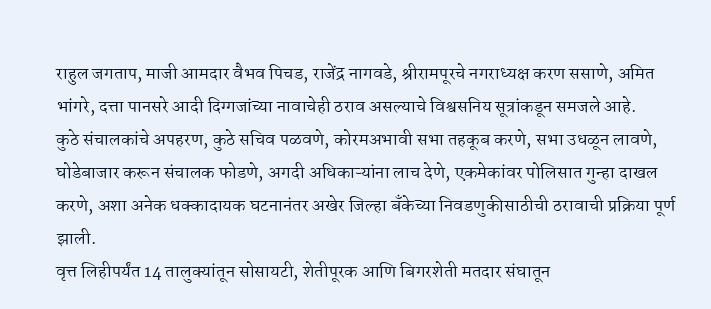राहुल जगताप, माजी आमदार वैभव पिचड, राजेंद्र नागवडे, श्रीरामपूरचे नगराध्यक्ष करण ससाणे, अमित भांगरे, दत्ता पानसरे आदी दिग्गजांच्या नावाचेही ठराव असल्याचे विश्वसनिय सूत्रांकडून समजले आहे.
कुठे संचालकांचे अपहरण, कुठे सचिव पळवणे, कोरमअभावी सभा तहकूब करणे, सभा उधळून लावणे, घोडेबाजार करून संचालक फोडणे, अगदी अधिकाऱ्यांना लाच देणे, एकमेकांवर पोलिसात गुन्हा दाखल करणे, अशा अनेक धक्कादायक घटनानंतर अखेर जिल्हा बँकेच्या निवडणुकीसाठीची ठरावाची प्रक्रिया पूर्ण झाली.
वृत्त लिहीपर्यंत 14 तालुक्यांतून सोसायटी, शेतीपूरक आणि बिगरशेती मतदार संघातून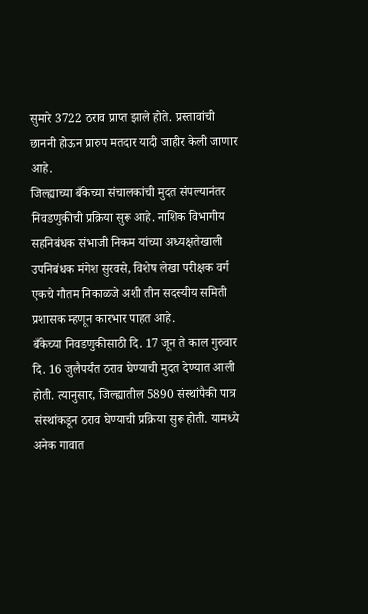सुमारे 3722 ठराव प्राप्त झाले होते. प्रस्तावांची छाननी होऊन प्रारुप मतदार यादी जाहीर केली जाणार आहे.
जिल्ह्याच्या बँकेच्या संचालकांची मुदत संपल्यानंतर निवडणुकीची प्रक्रिया सुरू आहे. नाशिक विभागीय सहनिबंधक संभाजी निकम यांच्या अध्यक्षतेखाली उपनिबंधक मंगेश सुरवसे, विशेष लेखा परीक्षक वर्ग एकचे गौतम निकाळजे अशी तीन सदस्यीय समिती प्रशासक म्हणून कारभार पाहत आहे.
बँकेच्या निवडणुकीसाठी दि. 17 जून ते काल गुरुवार दि. 16 जुलैपर्यंत ठराव घेण्याची मुदत देण्यात आली होती. त्यानुसार, जिल्ह्यातील 5890 संस्थांपैकी पात्र संस्थांकडून ठराव घेण्याची प्रक्रिया सुरू होती. यामध्ये अनेक गावात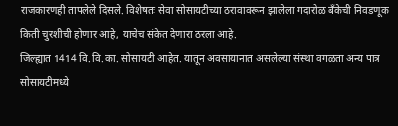राजकारणही तापलेले दिसले. विशेषतः सेवा सोसायटीच्या ठरावावरून झालेला गदारोळ बँकेची निवडणूक किती चुरशीची होणार आहे, याचेच संकेत देणारा ठरला आहे.
जिल्ह्यात 1414 वि.वि.का. सोसायटी आहेत. यातून अवसायानात असलेल्या संस्था वगळता अन्य पात्र सोसायटीमध्ये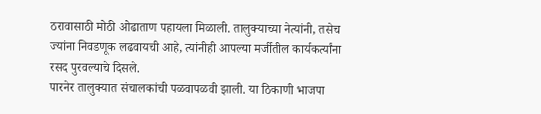ठरावासाठी मोठी ओढाताण पहायला मिळाली. तालुक्याच्या नेत्यांनी, तसेच ज्यांना निवडणूक लढवायची आहे, त्यांनीही आपल्या मर्जीतील कार्यकर्त्यांना रसद पुरवल्याचे दिसले.
पारनेर तालुक्यात संचालकांची पळवापळवी झाली. या ठिकाणी भाजपा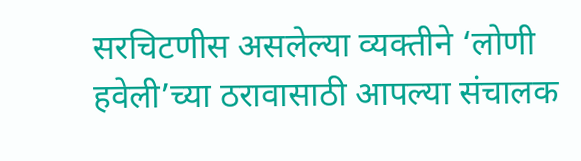सरचिटणीस असलेल्या व्यक्तीने ‘लोणी हवेली’च्या ठरावासाठी आपल्या संचालक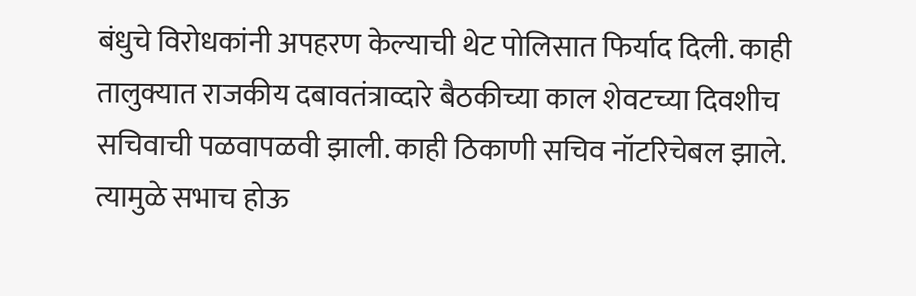बंधुचे विरोधकांनी अपहरण केल्याची थेट पोलिसात फिर्याद दिली. काही तालुक्यात राजकीय दबावतंत्राव्दारे बैठकीच्या काल शेवटच्या दिवशीच सचिवाची पळवापळवी झाली. काही ठिकाणी सचिव नॉटरिचेबल झाले.
त्यामुळे सभाच होऊ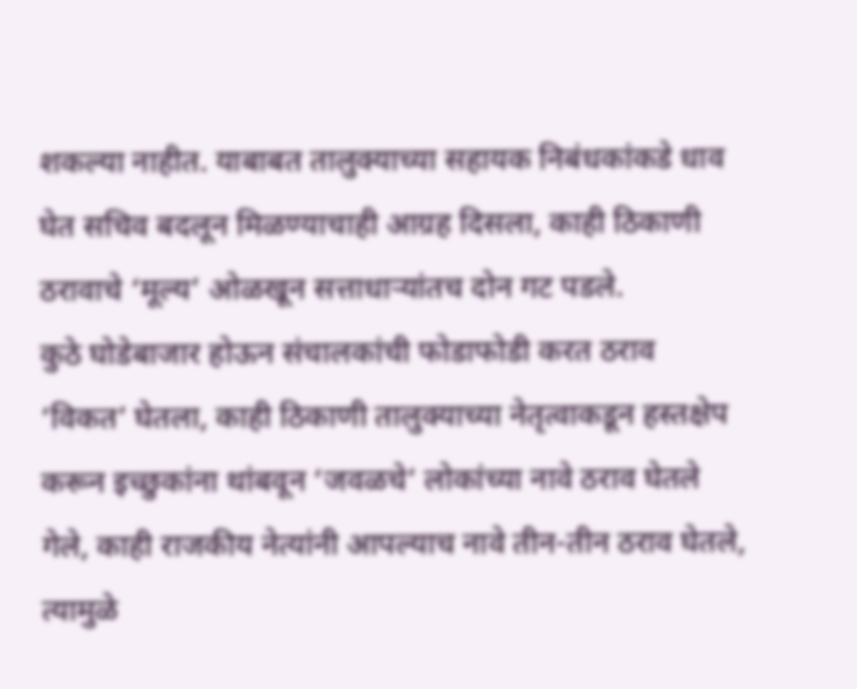शकल्या नाहीत. याबाबत तालुक्याच्या सहायक निबंधकांकडे धाव घेत सचिव बदलून मिळण्याचाही आग्रह दिसला, काही ठिकाणी ठरावाचे ‘मूल्य’ ओळखून सत्ताधाऱ्यांतच दोन गट पडले.
कुठे घोडेबाजार होऊन संचालकांची फोडाफोडी करत ठराव ‘विकत’ घेतला, काही ठिकाणी तालुक्याच्या नेतृत्वाकडून हस्तक्षेप करून इच्छुकांना थांबवून ‘जवळचे’ लोकांच्या नावे ठराव घेतले गेले, काही राजकीय नेत्यांनी आपल्याच नावे तीन-तीन ठराव घेतले, त्यामुळे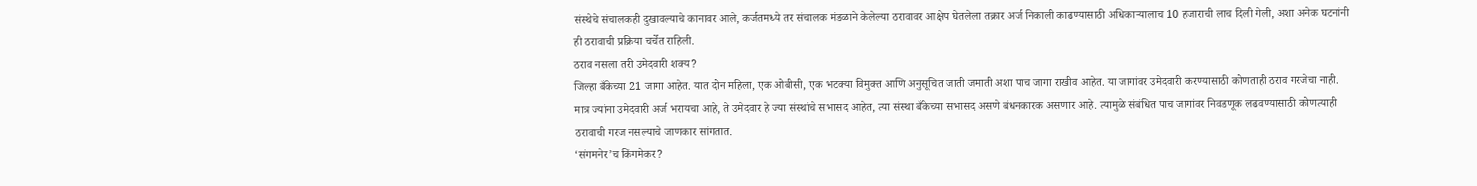संस्थेचे संचालकही दुखावल्याचे कानावर आले, कर्जतमध्ये तर संचालक मंडळाने केलेल्या ठरावावर आक्षेप घेतलेला तक्रार अर्ज निकाली काढण्यासाठी अधिकाऱ्यालाच 10 हजाराची लाच दिली गेली, अशा अनेक घटनांनी ही ठरावाची प्रक्रिया चर्चेत राहिली.
ठराव नसला तरी उमेदवारी शक्य?
जिल्हा बँकेच्या 21 जागा आहेत. यात दोन महिला, एक ओबीसी, एक भटक्या विमुक्त आणि अनुसूचित जाती जमाती अशा पाच जागा राखीव आहेत. या जागांवर उमेदवारी करण्यासाठी कोणताही ठराव गरजेचा नाही. मात्र ज्यांना उमेदवारी अर्ज भरायचा आहे, ते उमेदवार हे ज्या संस्थांचे सभासद आहेत, त्या संस्था बँकेच्या सभासद असणे बंधनकारक असणार आहे. त्यामुळे संबंधित पाच जागांवर निवडणूक लढवण्यासाठी कोणत्याही ठरावाची गरज नसल्याचे जाणकार सांगतात.
‘संगमनेर’च किंगमेकर?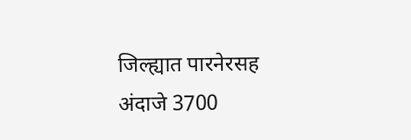जिल्ह्यात पारनेरसह अंदाजे 3700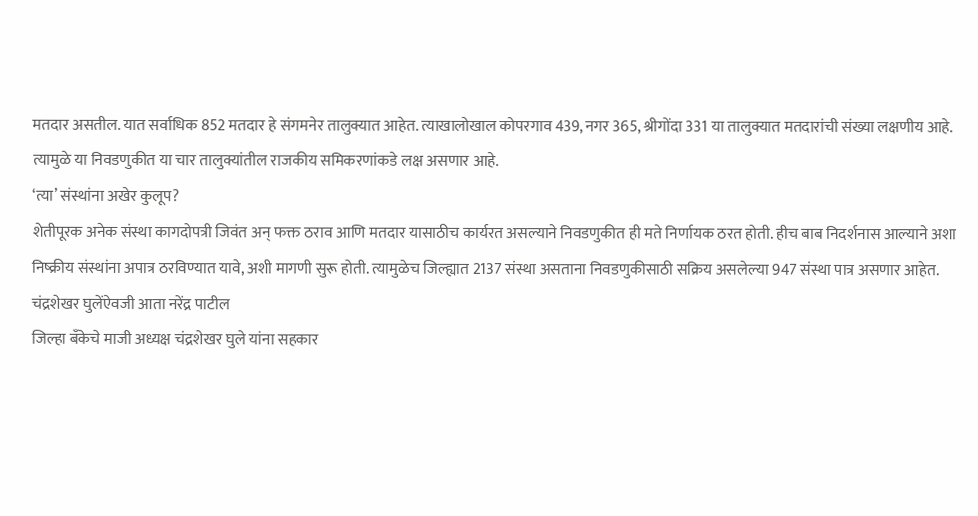मतदार असतील. यात सर्वाधिक 852 मतदार हे संगमनेर तालुक्यात आहेत. त्याखालोखाल कोपरगाव 439, नगर 365, श्रीगोंदा 331 या तालुक्यात मतदारांची संख्या लक्षणीय आहे. त्यामुळे या निवडणुकीत या चार तालुक्यांतील राजकीय समिकरणांकडे लक्ष असणार आहे.
‘त्या’ संस्थांना अखेर कुलूप?
शेतीपूरक अनेक संस्था कागदोपत्री जिवंत अन् फक्त ठराव आणि मतदार यासाठीच कार्यरत असल्याने निवडणुकीत ही मते निर्णायक ठरत होती. हीच बाब निदर्शनास आल्याने अशा निष्क्रीय संस्थांना अपात्र ठरविण्यात यावे, अशी मागणी सुरू होती. त्यामुळेच जिल्ह्यात 2137 संस्था असताना निवडणुकीसाठी सक्रिय असलेल्या 947 संस्था पात्र असणार आहेत.
चंद्रशेखर घुलेंऐवजी आता नरेंद्र पाटील
जिल्हा बँकेचे माजी अध्यक्ष चंद्रशेखर घुले यांना सहकार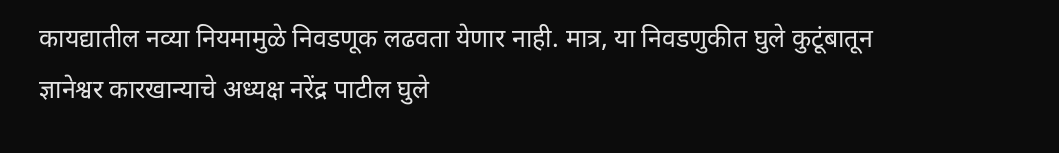कायद्यातील नव्या नियमामुळे निवडणूक लढवता येणार नाही. मात्र, या निवडणुकीत घुले कुटूंबातून ज्ञानेश्वर कारखान्याचे अध्यक्ष नरेंद्र पाटील घुले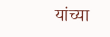यांच्या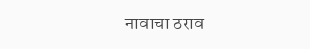नावाचा ठराव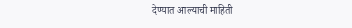देण्यात आल्याची माहिती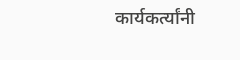कार्यकर्त्यांनी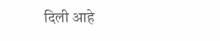दिली आहे